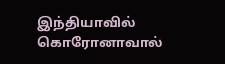இந்தியாவில் கொரோனாவால்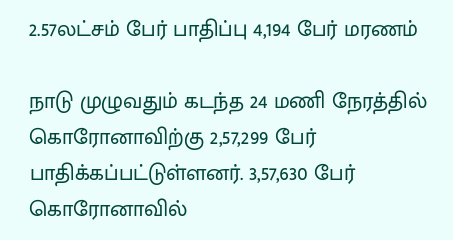2.57லட்சம் பேர் பாதிப்பு 4,194 பேர் மரணம்

நாடு முழுவதும் கடந்த 24 மணி நேரத்தில் கொரோனாவிற்கு 2,57,299 பேர் பாதிக்கப்பட்டுள்ளனர். 3,57,630 பேர் கொரோனாவில்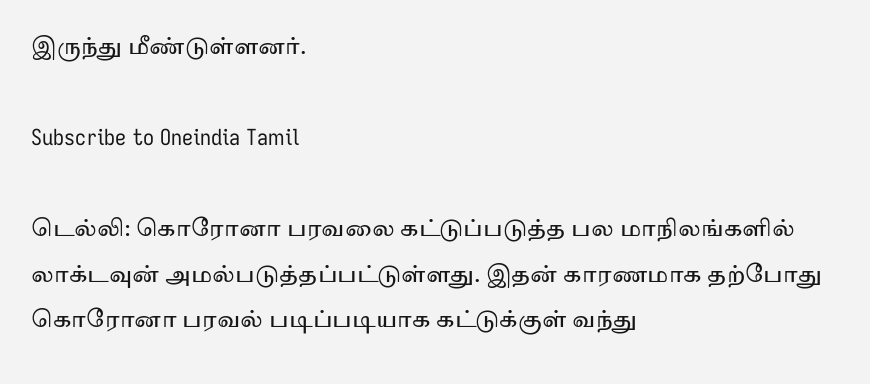இருந்து மீண்டுள்ளனர்.

Subscribe to Oneindia Tamil

டெல்லி: கொரோனா பரவலை கட்டுப்படுத்த பல மாநிலங்களில் லாக்டவுன் அமல்படுத்தப்பட்டுள்ளது. இதன் காரணமாக தற்போது கொரோனா பரவல் படிப்படியாக கட்டுக்குள் வந்து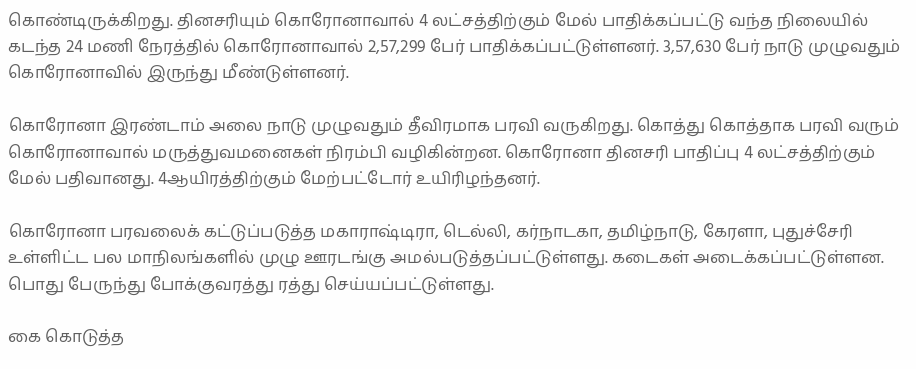கொண்டிருக்கிறது. தினசரியும் கொரோனாவால் 4 லட்சத்திற்கும் மேல் பாதிக்கப்பட்டு வந்த நிலையில் கடந்த 24 மணி நேரத்தில் கொரோனாவால் 2,57,299 பேர் பாதிக்கப்பட்டுள்ளனர். 3,57,630 பேர் நாடு முழுவதும் கொரோனாவில் இருந்து மீண்டுள்ளனர்.

கொரோனா இரண்டாம் அலை நாடு முழுவதும் தீவிரமாக பரவி வருகிறது. கொத்து கொத்தாக பரவி வரும் கொரோனாவால் மருத்துவமனைகள் நிரம்பி வழிகின்றன. கொரோனா தினசரி பாதிப்பு 4 லட்சத்திற்கும் மேல் பதிவானது. 4ஆயிரத்திற்கும் மேற்பட்டோர் உயிரிழந்தனர்.

கொரோனா பரவலைக் கட்டுப்படுத்த மகாராஷ்டிரா, டெல்லி, கர்நாடகா, தமிழ்நாடு, கேரளா, புதுச்சேரி உள்ளிட்ட பல மாநிலங்களில் முழு ஊரடங்கு அமல்படுத்தப்பட்டுள்ளது. கடைகள் அடைக்கப்பட்டுள்ளன. பொது பேருந்து போக்குவரத்து ரத்து செய்யப்பட்டுள்ளது.

கை கொடுத்த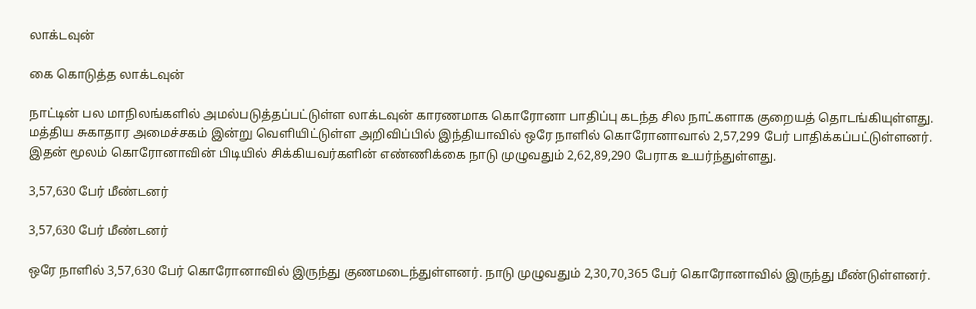லாக்டவுன்

கை கொடுத்த லாக்டவுன்

நாட்டின் பல மாநிலங்களில் அமல்படுத்தப்பட்டுள்ள லாக்டவுன் காரணமாக கொரோனா பாதிப்பு கடந்த சில நாட்களாக குறையத் தொடங்கியுள்ளது. மத்திய சுகாதார அமைச்சகம் இன்று வெளியிட்டுள்ள அறிவிப்பில் இந்தியாவில் ஒரே நாளில் கொரோனாவால் 2,57,299 பேர் பாதிக்கப்பட்டுள்ளனர். இதன் மூலம் கொரோனாவின் பிடியில் சிக்கியவர்களின் எண்ணிக்கை நாடு முழுவதும் 2,62,89,290 பேராக உயர்ந்துள்ளது.

3,57,630 பேர் மீண்டனர்

3,57,630 பேர் மீண்டனர்

ஒரே நாளில் 3,57,630 பேர் கொரோனாவில் இருந்து குணமடைந்துள்ளனர். நாடு முழுவதும் 2,30,70,365 பேர் கொரோனாவில் இருந்து மீண்டுள்ளனர்.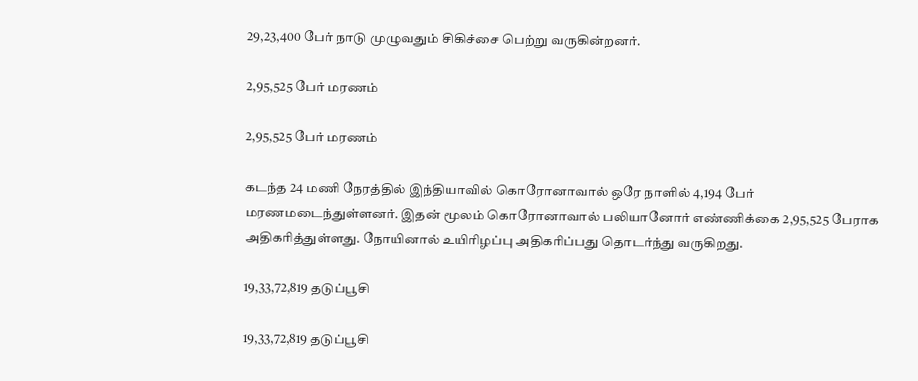29,23,400 பேர் நாடு முழுவதும் சிகிச்சை பெற்று வருகின்றனர்.

2,95,525 பேர் மரணம்

2,95,525 பேர் மரணம்

கடந்த 24 மணி நேரத்தில் இந்தியாவில் கொரோனாவால் ஒரே நாளில் 4,194 பேர் மரணமடைந்துள்ளனர். இதன் மூலம் கொரோனாவால் பலியானோர் எண்ணிக்கை 2,95,525 பேராக அதிகரித்துள்ளது. நோயினால் உயிரிழப்பு அதிகரிப்பது தொடர்ந்து வருகிறது.

19,33,72,819 தடுப்பூசி

19,33,72,819 தடுப்பூசி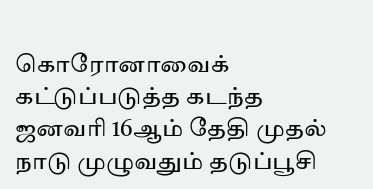கொரோனாவைக் கட்டுப்படுத்த கடந்த ஜனவரி 16ஆம் தேதி முதல் நாடு முழுவதும் தடுப்பூசி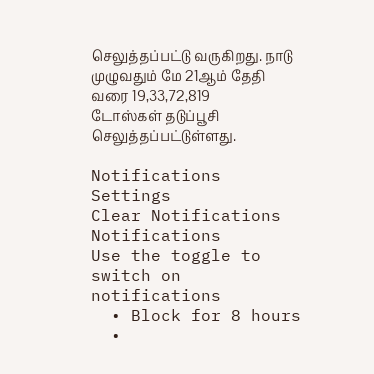செலுத்தப்பட்டு வருகிறது. நாடு முழுவதும் மே 21ஆம் தேதி வரை 19,33,72,819 டோஸ்கள் தடுப்பூசி செலுத்தப்பட்டுள்ளது.

Notifications
Settings
Clear Notifications
Notifications
Use the toggle to switch on notifications
  • Block for 8 hours
  •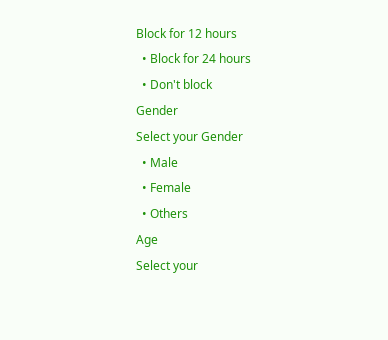Block for 12 hours
  • Block for 24 hours
  • Don't block
Gender
Select your Gender
  • Male
  • Female
  • Others
Age
Select your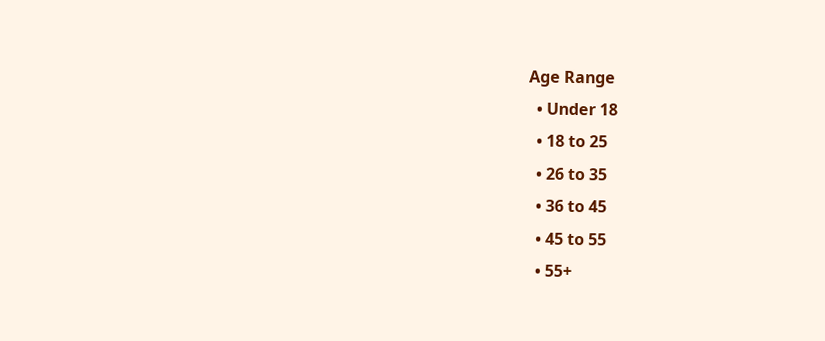Age Range
  • Under 18
  • 18 to 25
  • 26 to 35
  • 36 to 45
  • 45 to 55
  • 55+